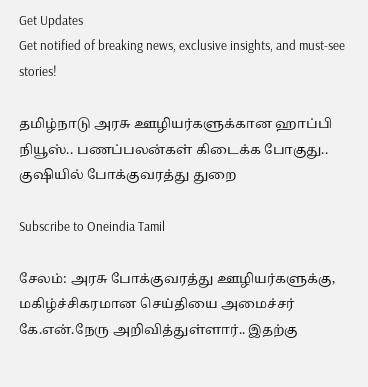Get Updates
Get notified of breaking news, exclusive insights, and must-see stories!

தமிழ்நாடு அரசு ஊழியர்களுக்கான ஹாப்பி நியூஸ்.. பணப்பலன்கள் கிடைக்க போகுது.. குஷியில் போக்குவரத்து துறை

Subscribe to Oneindia Tamil

சேலம்: அரசு போக்குவரத்து ஊழியர்களுக்கு, மகிழ்ச்சிகரமான செய்தியை அமைச்சர் கே.என்.நேரு அறிவித்துள்ளார்.. இதற்கு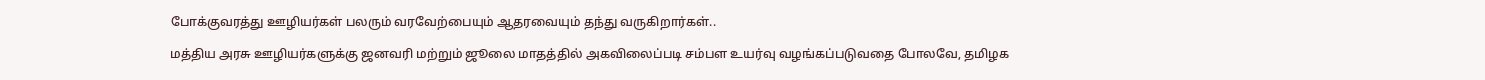போக்குவரத்து ஊழியர்கள் பலரும் வரவேற்பையும் ஆதரவையும் தந்து வருகிறார்கள்..

மத்திய அரசு ஊழியர்களுக்கு ஜனவரி மற்றும் ஜூலை மாதத்தில் அகவிலைப்படி சம்பள உயர்வு வழங்கப்படுவதை போலவே, தமிழக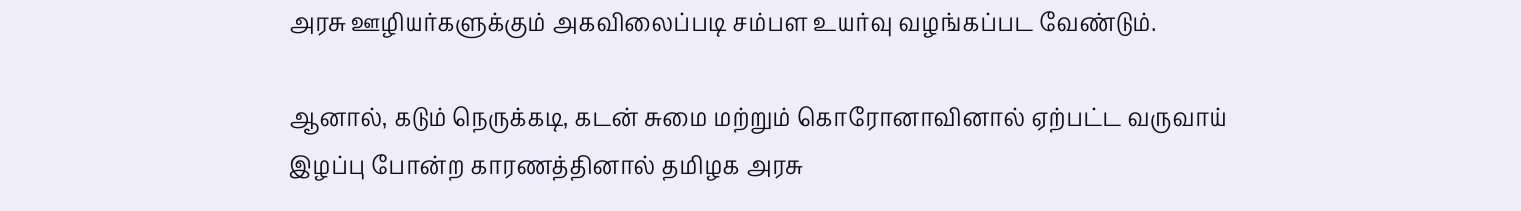அரசு ஊழியர்களுக்கும் அகவிலைப்படி சம்பள உயர்வு வழங்கப்பட வேண்டும்.

ஆனால், கடும் நெருக்கடி, கடன் சுமை மற்றும் கொரோனாவினால் ஏற்பட்ட வருவாய் இழப்பு போன்ற காரணத்தினால் தமிழக அரசு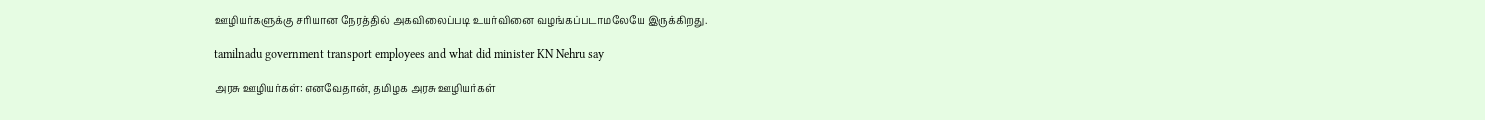ஊழியர்களுக்கு சரியான நேரத்தில் அகவிலைப்படி உயர்வினை வழங்கப்படாமலேயே இருக்கிறது.

tamilnadu government transport employees and what did minister KN Nehru say

அரசு ஊழியர்கள்: எனவேதான், தமிழக அரசு ஊழியர்கள்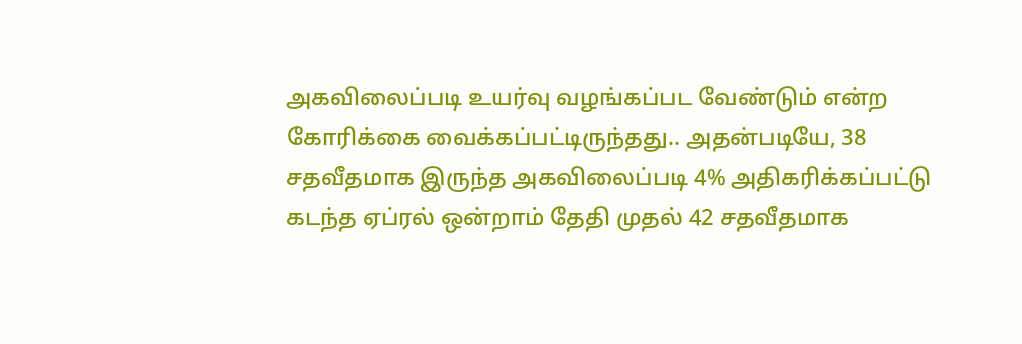அகவிலைப்படி உயர்வு வழங்கப்பட வேண்டும் என்ற கோரிக்கை வைக்கப்பட்டிருந்தது.. அதன்படியே, 38 சதவீதமாக இருந்த அகவிலைப்படி 4% அதிகரிக்கப்பட்டு கடந்த ஏப்ரல் ஒன்றாம் தேதி முதல் 42 சதவீதமாக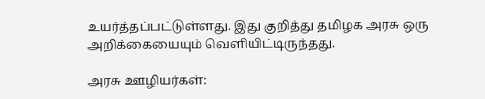உயர்த்தப்பட்டுள்ளது. இது குறித்து தமிழக அரசு ஒரு அறிக்கையையும் வெளியிட்டிருந்தது.

அரசு ஊழியர்கள்: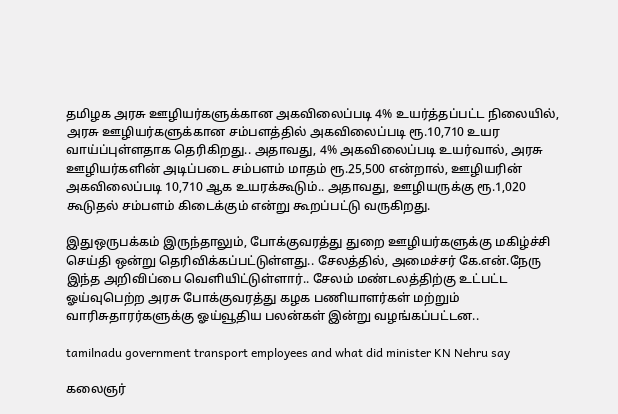தமிழக அரசு ஊழியர்களுக்கான அகவிலைப்படி 4% உயர்த்தப்பட்ட நிலையில், அரசு ஊழியர்களுக்கான சம்பளத்தில் அகவிலைப்படி ரூ.10,710 உயர வாய்ப்புள்ளதாக தெரிகிறது.. அதாவது, 4% அகவிலைப்படி உயர்வால், அரசு ஊழியர்களின் அடிப்படை சம்பளம் மாதம் ரூ.25,500 என்றால், ஊழியரின் அகவிலைப்படி 10,710 ஆக உயரக்கூடும்.. அதாவது, ஊழியருக்கு ரூ.1,020 கூடுதல் சம்பளம் கிடைக்கும் என்று கூறப்பட்டு வருகிறது.

இதுஒருபக்கம் இருந்தாலும், போக்குவரத்து துறை ஊழியர்களுக்கு மகிழ்ச்சி செய்தி ஒன்று தெரிவிக்கப்பட்டுள்ளது.. சேலத்தில், அமைச்சர் கே.என்.நேரு இந்த அறிவிப்பை வெளியிட்டுள்ளார்.. சேலம் மண்டலத்திற்கு உட்பட்ட ஓய்வுபெற்ற அரசு போக்குவரத்து கழக பணியாளர்கள் மற்றும் வாரிசுதாரர்களுக்கு ஓய்வூதிய பலன்கள் இன்று வழங்கப்பட்டன..

tamilnadu government transport employees and what did minister KN Nehru say

கலைஞர்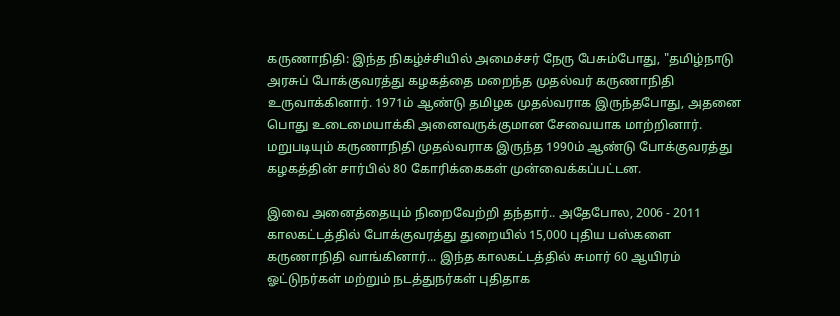கருணாநிதி: இந்த நிகழ்ச்சியில் அமைச்சர் நேரு பேசும்போது, "தமிழ்நாடு அரசுப் போக்குவரத்து கழகத்தை மறைந்த முதல்வர் கருணாநிதி உருவாக்கினார். 1971ம் ஆண்டு தமிழக முதல்வராக இருந்தபோது, அதனை பொது உடைமையாக்கி அனைவருக்குமான சேவையாக மாற்றினார். மறுபடியும் கருணாநிதி முதல்வராக இருந்த 1990ம் ஆண்டு போக்குவரத்து கழகத்தின் சார்பில் 80 கோரிக்கைகள் முன்வைக்கப்பட்டன.

இவை அனைத்தையும் நிறைவேற்றி தந்தார்.. அதேபோல, 2006 - 2011 காலகட்டத்தில் போக்குவரத்து துறையில் 15,000 புதிய பஸ்களை கருணாநிதி வாங்கினார்... இந்த காலகட்டத்தில் சுமார் 60 ஆயிரம் ஓட்டுநர்கள் மற்றும் நடத்துநர்கள் புதிதாக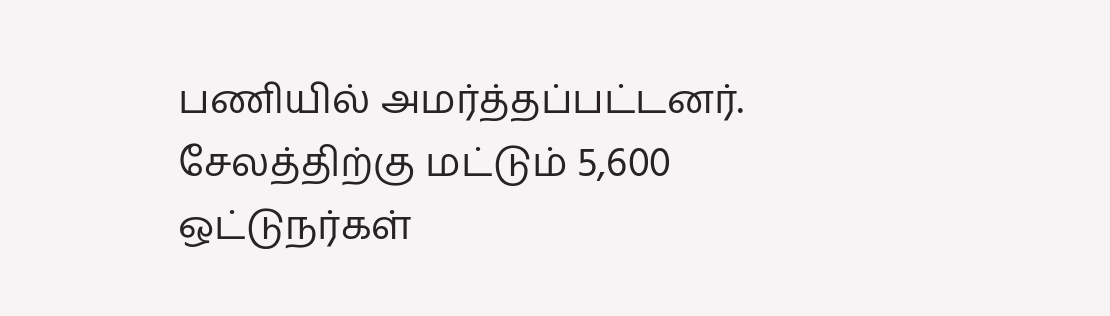பணியில் அமர்த்தப்பட்டனர். சேலத்திற்கு மட்டும் 5,600 ஒட்டுநர்கள்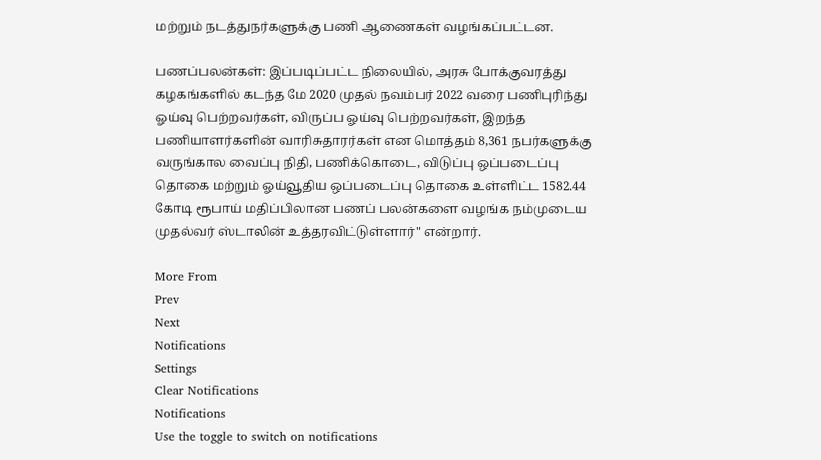மற்றும் நடத்துநர்களுக்கு பணி ஆணைகள் வழங்கப்பட்டன.

பணப்பலன்கள்: இப்படிப்பட்ட நிலையில், அரசு போக்குவரத்து கழகங்களில் கடந்த மே 2020 முதல் நவம்பர் 2022 வரை பணிபுரிந்து ஓய்வு பெற்றவர்கள், விருப்ப ஓய்வு பெற்றவர்கள், இறந்த பணியாளர்களின் வாரிசுதாரர்கள் என மொத்தம் 8,361 நபர்களுக்கு வருங்கால வைப்பு நிதி, பணிக்கொடை, விடுப்பு ஒப்படைப்பு தொகை மற்றும் ஓய்வூதிய ஒப்படைப்பு தொகை உள்ளிட்ட 1582.44 கோடி ரூபாய் மதிப்பிலான பணப் பலன்களை வழங்க நம்முடைய முதல்வர் ஸ்டாலின் உத்தரவிட்டுள்ளார்" என்றார்.

More From
Prev
Next
Notifications
Settings
Clear Notifications
Notifications
Use the toggle to switch on notifications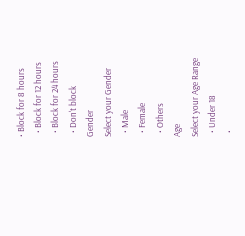• Block for 8 hours
  • Block for 12 hours
  • Block for 24 hours
  • Don't block
Gender
Select your Gender
  • Male
  • Female
  • Others
Age
Select your Age Range
  • Under 18
  •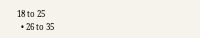18 to 25
  • 26 to 35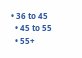• 36 to 45
  • 45 to 55
  • 55+